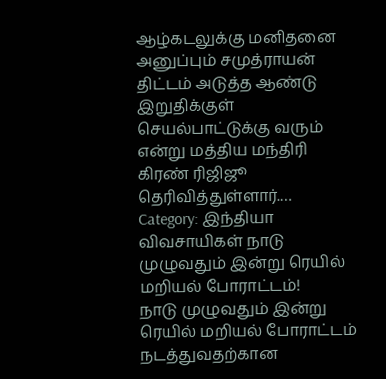ஆழ்கடலுக்கு மனிதனை அனுப்பும் சமுத்ராயன் திட்டம் அடுத்த ஆண்டு இறுதிக்குள் செயல்பாட்டுக்கு வரும் என்று மத்திய மந்திரி கிரண் ரிஜிஜூ தெரிவித்துள்ளார்.…
Category: இந்தியா
விவசாயிகள் நாடு முழுவதும் இன்று ரெயில் மறியல் போராட்டம்!
நாடு முழுவதும் இன்று ரெயில் மறியல் போராட்டம் நடத்துவதற்கான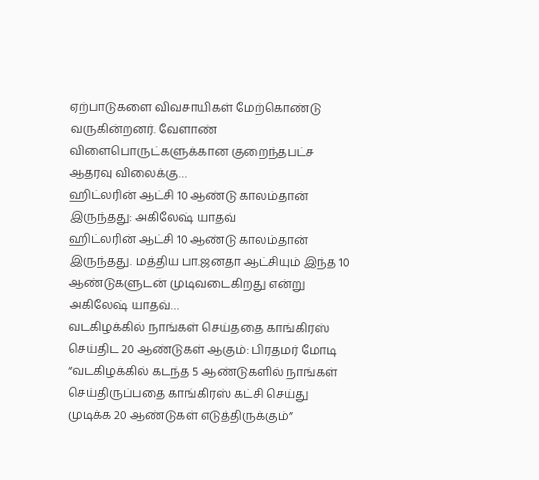ஏற்பாடுகளை விவசாயிகள் மேற்கொண்டு வருகின்றனர். வேளாண் விளைபொருட்களுக்கான குறைந்தபட்ச ஆதரவு விலைக்கு…
ஹிட்லரின் ஆட்சி 10 ஆண்டு காலம்தான் இருந்தது: அகிலேஷ் யாதவ்
ஹிட்லரின் ஆட்சி 10 ஆண்டு காலம்தான் இருந்தது. மத்திய பா.ஜனதா ஆட்சியும் இந்த 10 ஆண்டுகளுடன் முடிவடைகிறது என்று அகிலேஷ் யாதவ்…
வடகிழக்கில் நாங்கள் செய்ததை காங்கிரஸ் செய்திட 20 ஆண்டுகள் ஆகும்: பிரதமர் மோடி
“வடகிழக்கில் கடந்த 5 ஆண்டுகளில் நாங்கள் செய்திருப்பதை காங்கிரஸ் கட்சி செய்து முடிக்க 20 ஆண்டுகள் எடுத்திருக்கும்”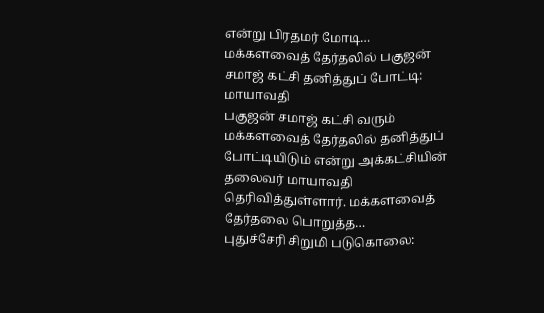என்று பிரதமர் மோடி…
மக்களவைத் தேர்தலில் பகுஜன் சமாஜ் கட்சி தனித்துப் போட்டி: மாயாவதி
பகுஜன் சமாஜ் கட்சி வரும் மக்களவைத் தேர்தலில் தனித்துப் போட்டியிடும் என்று அக்கட்சியின் தலைவர் மாயாவதி தெரிவித்துள்ளார். மக்களவைத் தேர்தலை பொறுத்த…
புதுச்சேரி சிறுமி படுகொலை: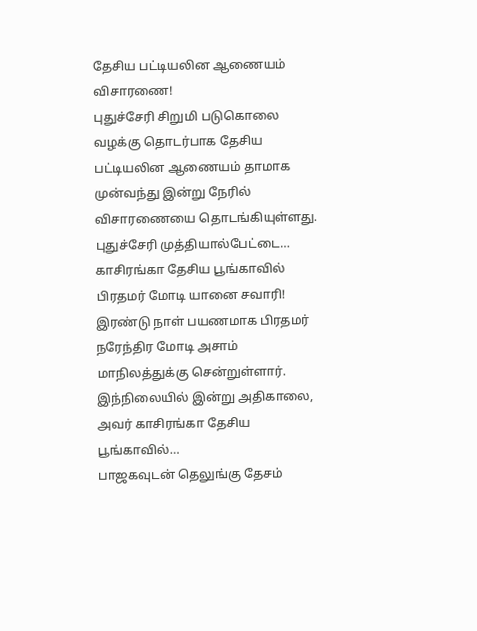தேசிய பட்டியலின ஆணையம் விசாரணை!
புதுச்சேரி சிறுமி படுகொலை வழக்கு தொடர்பாக தேசிய பட்டியலின ஆணையம் தாமாக முன்வந்து இன்று நேரில் விசாரணையை தொடங்கியுள்ளது. புதுச்சேரி முத்தியால்பேட்டை…
காசிரங்கா தேசிய பூங்காவில் பிரதமர் மோடி யானை சவாரி!
இரண்டு நாள் பயணமாக பிரதமர் நரேந்திர மோடி அசாம் மாநிலத்துக்கு சென்றுள்ளார். இந்நிலையில் இன்று அதிகாலை, அவர் காசிரங்கா தேசிய பூங்காவில்…
பாஜகவுடன் தெலுங்கு தேசம்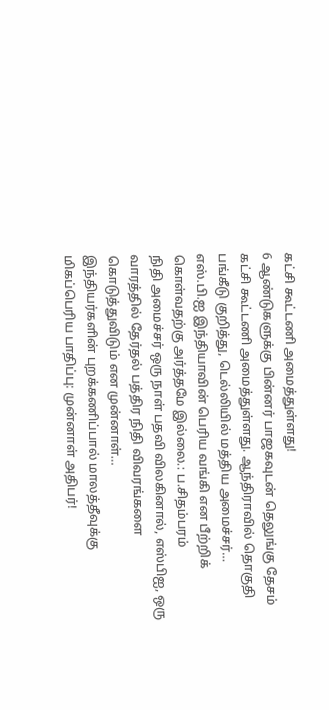கட்சி கூட்டணி அமைத்துள்ளது!
6 ஆண்டுகளுக்கு பின்னர் பாஜகவுடன் தெலுங்கு தேசம் கட்சி கூட்டணி அமைத்துள்ளது. ஆந்திராவில் தொகுதி பங்கீடு குறித்து, டெல்லியில் மத்திய அமைச்சர்…
எஸ்.பி.ஐ இந்தியாவின் பெரிய வங்கி என பீற்றிக் கொள்வதற்கு அர்த்தமே இல்லை.: ப.சிதம்பரம்
நிதி அமைச்சர் ஒரு நாள் பதவி விலகினால், எஸ்பிஐ, ஒரு வாரத்தில் தேர்தல் பத்திர நிதி விவரங்களை கொடுத்துவிடும் என முன்னாள்…
இந்தியர்களின் புறக்கணிப்பால் மாலத்தீவுக்கு மிகப்பெரிய பாதிப்பு: முன்னாள் அதிபர்!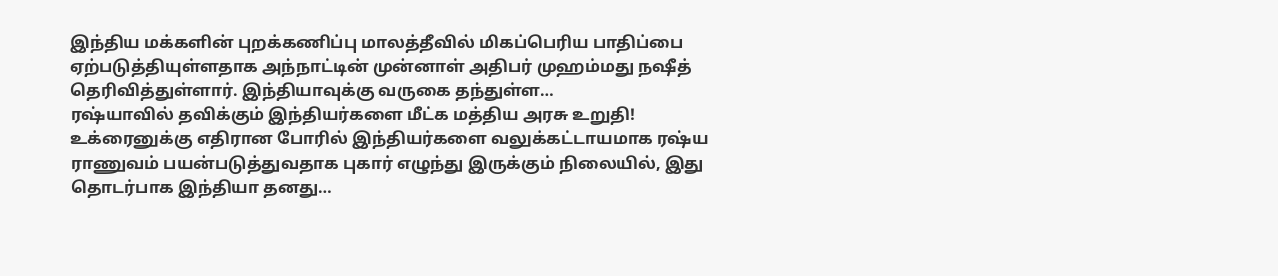இந்திய மக்களின் புறக்கணிப்பு மாலத்தீவில் மிகப்பெரிய பாதிப்பை ஏற்படுத்தியுள்ளதாக அந்நாட்டின் முன்னாள் அதிபர் முஹம்மது நஷீத் தெரிவித்துள்ளார். இந்தியாவுக்கு வருகை தந்துள்ள…
ரஷ்யாவில் தவிக்கும் இந்தியர்களை மீட்க மத்திய அரசு உறுதி!
உக்ரைனுக்கு எதிரான போரில் இந்தியர்களை வலுக்கட்டாயமாக ரஷ்ய ராணுவம் பயன்படுத்துவதாக புகார் எழுந்து இருக்கும் நிலையில், இது தொடர்பாக இந்தியா தனது…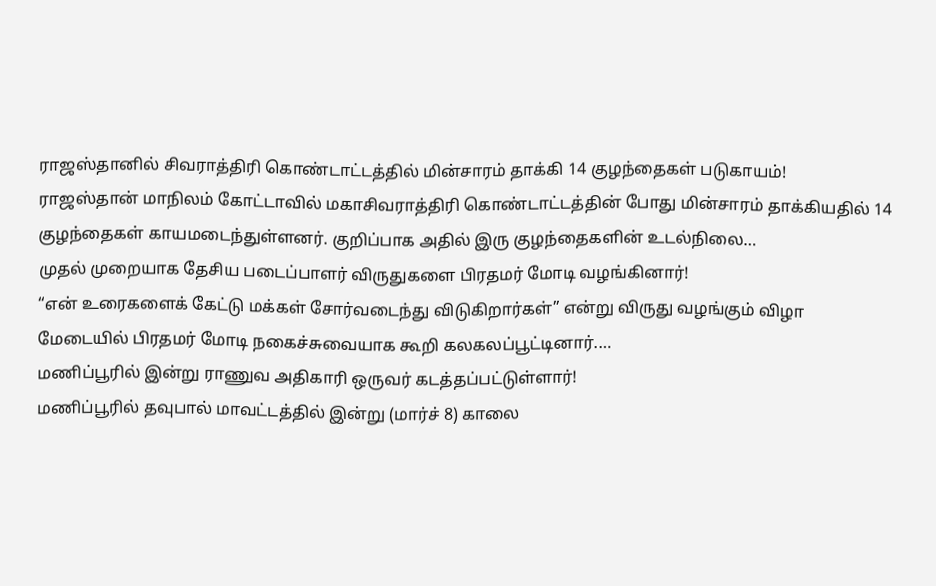ராஜஸ்தானில் சிவராத்திரி கொண்டாட்டத்தில் மின்சாரம் தாக்கி 14 குழந்தைகள் படுகாயம்!
ராஜஸ்தான் மாநிலம் கோட்டாவில் மகாசிவராத்திரி கொண்டாட்டத்தின் போது மின்சாரம் தாக்கியதில் 14 குழந்தைகள் காயமடைந்துள்ளனர். குறிப்பாக அதில் இரு குழந்தைகளின் உடல்நிலை…
முதல் முறையாக தேசிய படைப்பாளர் விருதுகளை பிரதமர் மோடி வழங்கினார்!
“என் உரைகளைக் கேட்டு மக்கள் சோர்வடைந்து விடுகிறார்கள்” என்று விருது வழங்கும் விழா மேடையில் பிரதமர் மோடி நகைச்சுவையாக கூறி கலகலப்பூட்டினார்.…
மணிப்பூரில் இன்று ராணுவ அதிகாரி ஒருவர் கடத்தப்பட்டுள்ளார்!
மணிப்பூரில் தவுபால் மாவட்டத்தில் இன்று (மார்ச் 8) காலை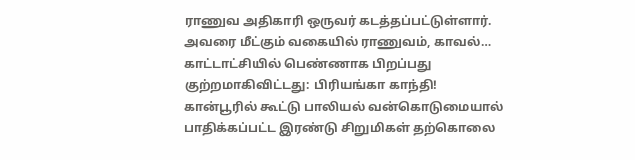ராணுவ அதிகாரி ஒருவர் கடத்தப்பட்டுள்ளார். அவரை மீட்கும் வகையில் ராணுவம், காவல்…
காட்டாட்சியில் பெண்ணாக பிறப்பது குற்றமாகிவிட்டது: பிரியங்கா காந்தி!
கான்பூரில் கூட்டு பாலியல் வன்கொடுமையால் பாதிக்கப்பட்ட இரண்டு சிறுமிகள் தற்கொலை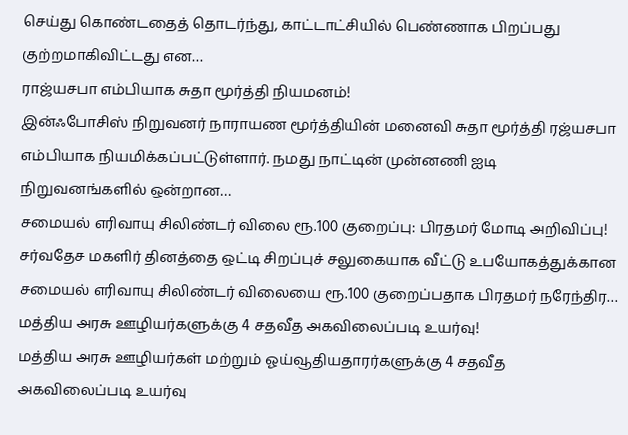செய்து கொண்டதைத் தொடர்ந்து, காட்டாட்சியில் பெண்ணாக பிறப்பது குற்றமாகிவிட்டது என…
ராஜ்யசபா எம்பியாக சுதா மூர்த்தி நியமனம்!
இன்ஃபோசிஸ் நிறுவனர் நாராயண மூர்த்தியின் மனைவி சுதா மூர்த்தி ரஜ்யசபா எம்பியாக நியமிக்கப்பட்டுள்ளார். நமது நாட்டின் முன்னணி ஐடி நிறுவனங்களில் ஒன்றான…
சமையல் எரிவாயு சிலிண்டர் விலை ரூ.100 குறைப்பு: பிரதமர் மோடி அறிவிப்பு!
சர்வதேச மகளிர் தினத்தை ஒட்டி சிறப்புச் சலுகையாக வீட்டு உபயோகத்துக்கான சமையல் எரிவாயு சிலிண்டர் விலையை ரூ.100 குறைப்பதாக பிரதமர் நரேந்திர…
மத்திய அரசு ஊழியர்களுக்கு 4 சதவீத அகவிலைப்படி உயர்வு!
மத்திய அரசு ஊழியர்கள் மற்றும் ஓய்வூதியதாரர்களுக்கு 4 சதவீத அகவிலைப்படி உயர்வு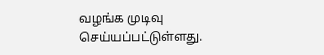வழங்க முடிவு செய்யப்பட்டுள்ளது.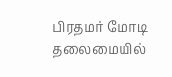பிரதமர் மோடி தலைமையில்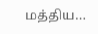மத்திய…